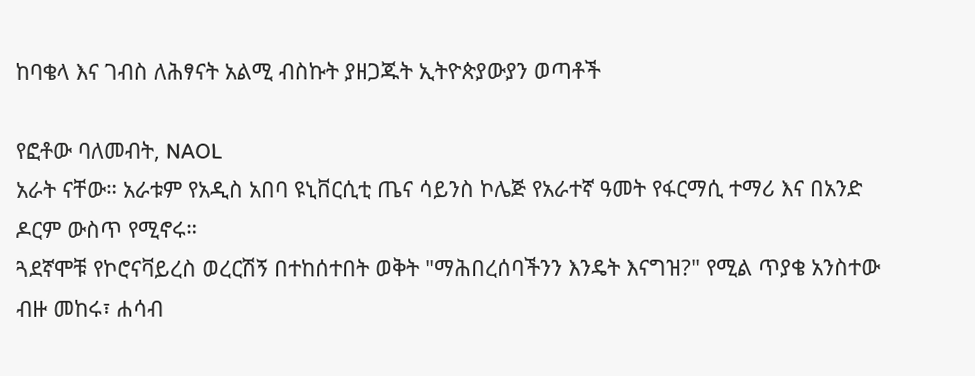ከባቄላ እና ገብስ ለሕፃናት አልሚ ብስኩት ያዘጋጁት ኢትዮጵያውያን ወጣቶች

የፎቶው ባለመብት, NAOL
አራት ናቸው። አራቱም የአዲስ አበባ ዩኒቨርሲቲ ጤና ሳይንስ ኮሌጅ የአራተኛ ዓመት የፋርማሲ ተማሪ እና በአንድ ዶርም ውስጥ የሚኖሩ።
ጓደኛሞቹ የኮሮናቫይረስ ወረርሽኝ በተከሰተበት ወቅት "ማሕበረሰባችንን እንዴት እናግዝ?" የሚል ጥያቄ አንስተው ብዙ መከሩ፣ ሐሳብ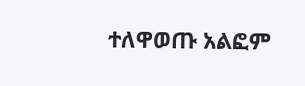ተለዋወጡ አልፎም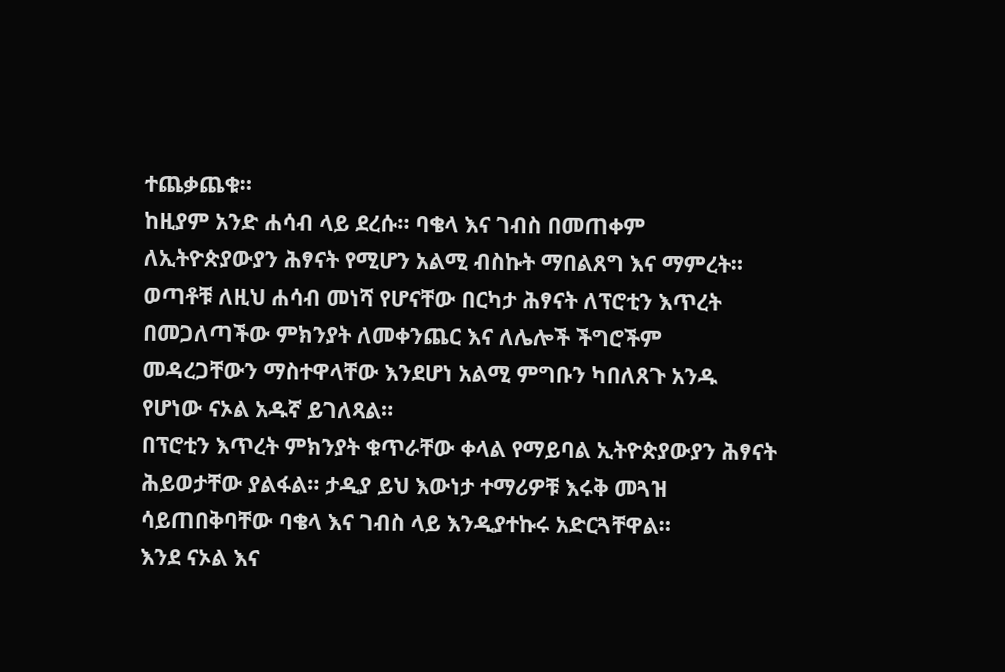ተጨቃጨቁ።
ከዚያም አንድ ሐሳብ ላይ ደረሱ። ባቄላ እና ገብስ በመጠቀም ለኢትዮጵያውያን ሕፃናት የሚሆን አልሚ ብስኩት ማበልጸግ እና ማምረት።
ወጣቶቹ ለዚህ ሐሳብ መነሻ የሆናቸው በርካታ ሕፃናት ለፕሮቲን እጥረት በመጋለጣችው ምክንያት ለመቀንጨር እና ለሌሎች ችግሮችም መዳረጋቸውን ማስተዋላቸው እንደሆነ አልሚ ምግቡን ካበለጸጉ አንዱ የሆነው ናኦል አዱኛ ይገለጻል።
በፕሮቲን እጥረት ምክንያት ቁጥራቸው ቀላል የማይባል ኢትዮጵያውያን ሕፃናት ሕይወታቸው ያልፋል። ታዲያ ይህ እውነታ ተማሪዎቹ እሩቅ መጓዝ ሳይጠበቅባቸው ባቄላ እና ገብስ ላይ እንዲያተኩሩ አድርጓቸዋል።
እንደ ናኦል እና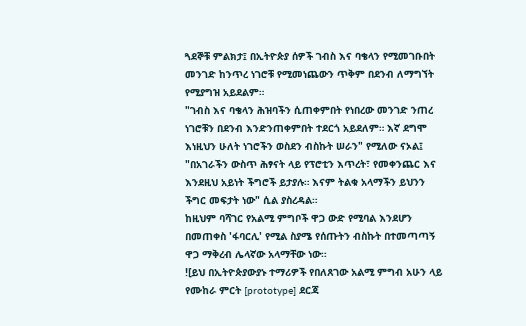ጓደኞቹ ምልክታ፤ በኢትዮጵያ ሰዎች ገብስ እና ባቄላን የሚመገቡበት መንገድ ከንጥረ ነገሮቹ የሚመነጨውን ጥቅም በደንብ ለማግኘት የሚያግዝ አይደልም።
"ገብስ እና ባቄላን ሕዝባችን ሲጠቀምበት የነበረው መንገድ ንጠረ ነገሮቹን በደንብ እንድንጠቀምበት ተደርጎ አይደለም። እኛ ደግሞ እነዚህን ሁለት ነገሮችን ወስደን ብስኩት ሠራን" የሚለው ናኦል፤ "በአገራችን ውስጥ ሕፃናት ላይ የፕሮቲን እጥረት፣ የመቀንጨር እና እንደዚህ አይነት ችግሮች ይታያሉ። እናም ትልቁ አላማችን ይህንን ችግር መፍታት ነው" ሲል ያስረዳል።
ከዚህም ባሻገር የአልሚ ምግቦች ዋጋ ውድ የሚባል እንደሆን በመጠቀስ 'ፋባርሊ' የሚል ስያሜ የሰጡትን ብስኩት በተመጣጣኝ ዋጋ ማቅረብ ሌላኛው አላማቸው ነው።
![ይህ በኢትዮጵያውያኑ ተማሪዎች የበለጸገው አልሚ ምግብ አሁን ላይ የሙከራ ምርት [prototype] ደርጃ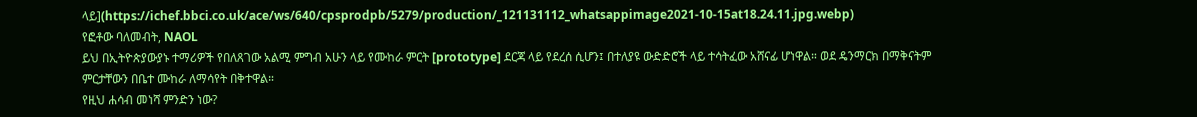ላይ](https://ichef.bbci.co.uk/ace/ws/640/cpsprodpb/5279/production/_121131112_whatsappimage2021-10-15at18.24.11.jpg.webp)
የፎቶው ባለመብት, NAOL
ይህ በኢትዮጵያውያኑ ተማሪዎች የበለጸገው አልሚ ምግብ አሁን ላይ የሙከራ ምርት [prototype] ደርጃ ላይ የደረሰ ሲሆን፤ በተለያዩ ውድድሮች ላይ ተሳትፈው አሸናፊ ሆነዋል። ወደ ዴንማርክ በማቅናትም ምርታቸውን በቤተ ሙከራ ለማሳየት በቅተዋል።
የዚህ ሐሳብ መነሻ ምንድን ነው?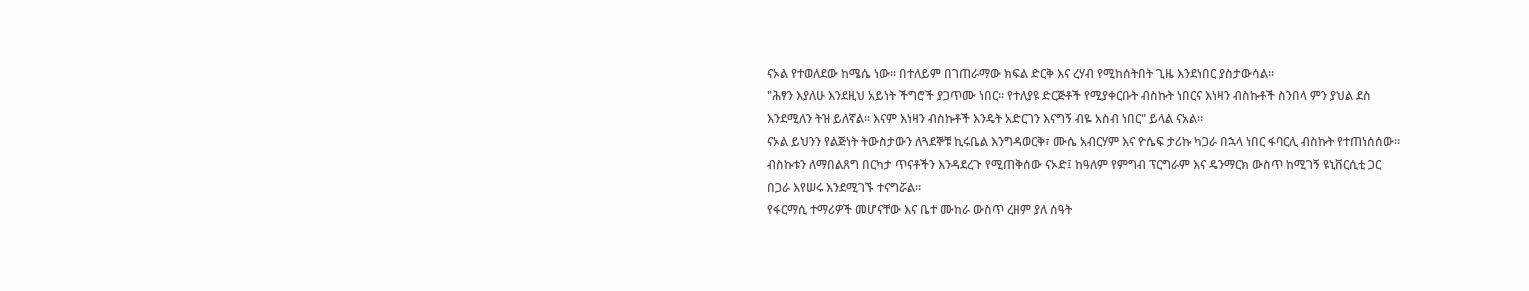ናኦል የተወለደው ከሜሴ ነው። በተለይም በገጠራማው ክፍል ድርቅ እና ረሃብ የሚከሰትበት ጊዜ እንደነበር ያስታውሳል።
"ሕፃን እያለሁ እንደዚህ አይነት ችግሮች ያጋጥሙ ነበር። የተለያዩ ድርጅቶች የሚያቀርቡት ብስኩት ነበርና እነዛን ብስኩቶች ስንበላ ምን ያህል ደስ እንደሚለን ትዝ ይለኛል። እናም እነዛን ብስኩቶች እንዴት አድርገን እናግኝ ብዬ አስብ ነበር" ይላል ናአል።
ናኦል ይህንን የልጅነት ትውስታውን ለጓደኞቹ ኪሩቤል እንግዳወርቅ፣ ሙሴ አብርሃም እና ዮሴፍ ታሪኩ ካጋራ በኋላ ነበር ፋባርሊ ብስኩት የተጠነሰሰው።
ብስኩቱን ለማበልጸግ በርካታ ጥናቶችን እንዳደረጉ የሚጠቅሰው ናኦድ፤ ከዓለም የምግብ ፕርግራም እና ዴንማርክ ውስጥ ከሚገኝ ዩኒቨርሲቲ ጋር በጋራ እየሠሩ እንደሚገኙ ተናግሯል።
የፋርማሲ ተማሪዎች መሆናቸው እና ቤተ ሙከራ ውስጥ ረዘም ያለ ሰዓት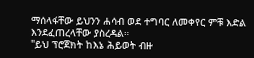ማሰላፋቸው ይህንን ሐሳብ ወደ ተግባር ለመቀየር ምቹ እድል እንደፈጠረላቸው ያስረዳል።
"ይህ ፕሮጀክት ከእኔ ሕይወት ብዙ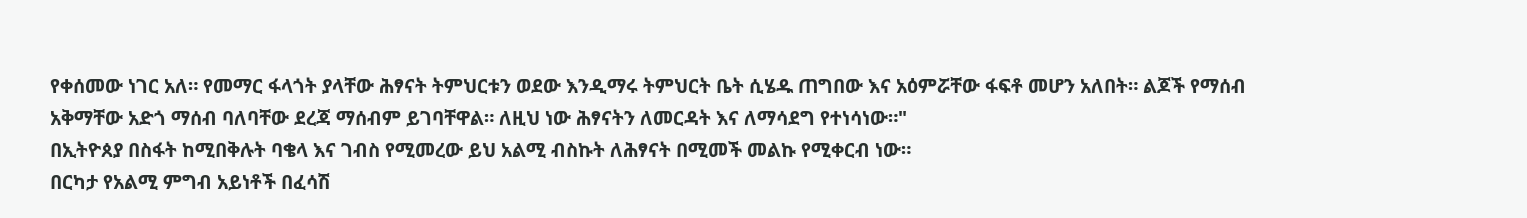የቀሰመው ነገር አለ። የመማር ፋላጎት ያላቸው ሕፃናት ትምህርቱን ወደው እንዲማሩ ትምህርት ቤት ሲሄዱ ጠግበው እና አዕምሯቸው ፋፍቶ መሆን አለበት። ልጆች የማሰብ አቅማቸው አድጎ ማሰብ ባለባቸው ደረጃ ማሰብም ይገባቸዋል። ለዚህ ነው ሕፃናትን ለመርዳት እና ለማሳደግ የተነሳነው።"
በኢትዮጰያ በስፋት ከሚበቅሉት ባቄላ እና ገብስ የሚመረው ይህ አልሚ ብስኩት ለሕፃናት በሚመች መልኩ የሚቀርብ ነው።
በርካታ የአልሚ ምግብ አይነቶች በፈሳሽ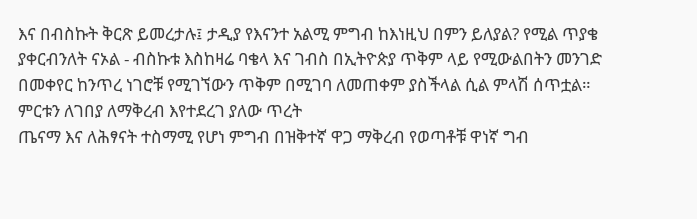እና በብስኩት ቅርጽ ይመረታሉ፤ ታዲያ የእናንተ አልሚ ምግብ ከእነዚህ በምን ይለያል? የሚል ጥያቄ ያቀርብንለት ናኦል - ብስኩቱ እስከዛሬ ባቄላ እና ገብስ በኢትዮጵያ ጥቅም ላይ የሚውልበትን መንገድ በመቀየር ከንጥረ ነገሮቹ የሚገኘውን ጥቅም በሚገባ ለመጠቀም ያስችላል ሲል ምላሽ ሰጥቷል።
ምርቱን ለገበያ ለማቅረብ እየተደረገ ያለው ጥረት
ጤናማ እና ለሕፃናት ተስማሚ የሆነ ምግብ በዝቅተኛ ዋጋ ማቅረብ የወጣቶቹ ዋነኛ ግብ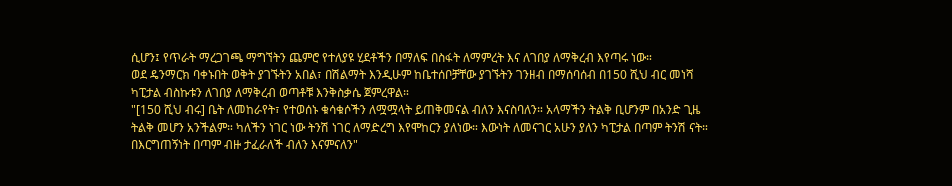ሲሆን፤ የጥራት ማረጋገጫ ማግኘትን ጨምሮ የተለያዩ ሂደቶችን በማለፍ በስፋት ለማምረት እና ለገበያ ለማቅረብ እየጣሩ ነው።
ወደ ዴንማርክ ባቀኑበት ወቅት ያገኙትን አበል፣ በሽልማት እንዲሁም ከቤተሰቦቻቸው ያገኙትን ገንዘብ በማሰባሰብ በ150 ሺህ ብር መነሻ ካፒታል ብስኩቱን ለገበያ ለማቅረብ ወጣቶቹ እንቅስቃሴ ጀምረዋል።
"[150 ሺህ ብሩ] ቤት ለመከራየት፣ የተወሰኑ ቁሳቁሶችን ለሟሟላት ይጠቅመናል ብለን እናስባለን። አላማችን ትልቅ ቢሆንም በአንድ ጊዜ ትልቅ መሆን አንችልም። ካለችን ነገር ነው ትንሽ ነገር ለማድረግ እየሞከርን ያለነው። እውነት ለመናገር አሁን ያለን ካፒታል በጣም ትንሽ ናት። በእርግጠኝነት በጣም ብዙ ታፈራለች ብለን እናምናለን"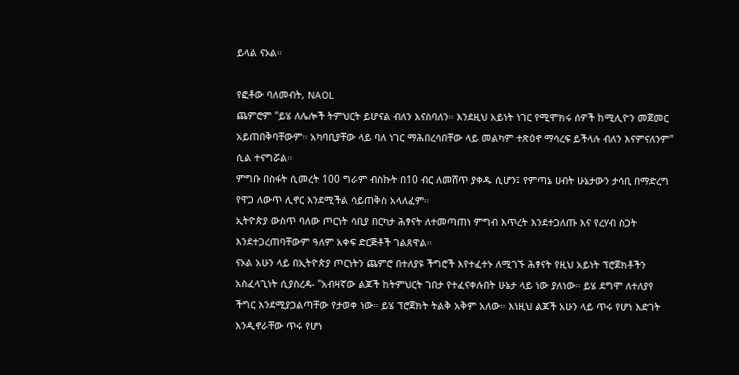ይላል ናኦል።

የፎቶው ባለመብት, NAOL
ጨምሮም "ይሄ ለሌሎች ትምህርት ይሆናል ብለን እናስባለን። እንደዚህ አይነት ነገር የሚሞክሩ ሰዎች ከሚሊዮን መጀመር አይጠበቅባቸውም። አካባቢያቸው ላይ ባለ ነገር ማሕበረሳበቸው ላይ መልካም ተጽዕኖ ማሳረፍ ይችላሉ ብለን እናምናለንም" ሲል ተናግሯል።
ምግቡ በስፋት ሲመረት 100 ግራም ብስኩት በ10 ብር ለመሸጥ ያቀዱ ሲሆን፤ የምጣኔ ሀብት ሁኔታውን ታሳቢ በማድረግ የዋጋ ለውጥ ሊኖር እንደሚችል ሳይጠቅስ አላለፈም።
ኢትዮጵያ ውስጥ ባለው ጦርነት ሳቢያ በርካታ ሕፃናት ለተመጣጠነ ምግብ እጥረት እንደተጋለጡ እና የረሃብ ስጋት እንደተጋረጠባቸውም ዓለም አቀፍ ድርጅቶች ገልጸዋል።
ናኦል አሁን ላይ በኢትዮጵያ ጦርነትን ጨምሮ በተለያዩ ችግሮች እየተፈተኑ ለሚገኙ ሕፃናት የዚህ አይነት ፕሮጀክቶችን አስፈላጊነት ሲያስረዳ- "አብዛኛው ልጆች ከትምህርት ገበታ የተፈናቀሉበት ሁኔታ ላይ ነው ያለነው። ይሄ ደግሞ ለተለያየ ችግር እንደሚያጋልጣቸው የታወቀ ነው። ይሄ ፕሮጀክት ትልቅ አቅም አለው። እነዚህ ልጆች አሁን ላይ ጥሩ የሆነ እድገት እንዲኖራቸው ጥሩ የሆነ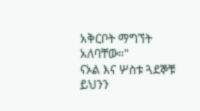አቅርቦት ማግኘት አለባቸው።"
ናኦል እና ሦስቱ ጓደኞቹ ይህንን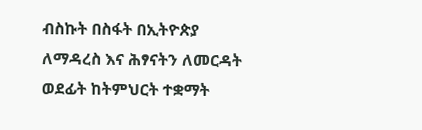ብስኩት በስፋት በኢትዮጵያ ለማዳረስ እና ሕፃናትን ለመርዳት ወደፊት ከትምህርት ተቋማት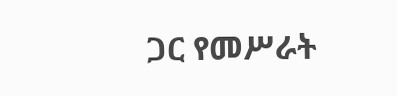ጋር የመሥራት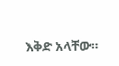እቅድ አላቸው።